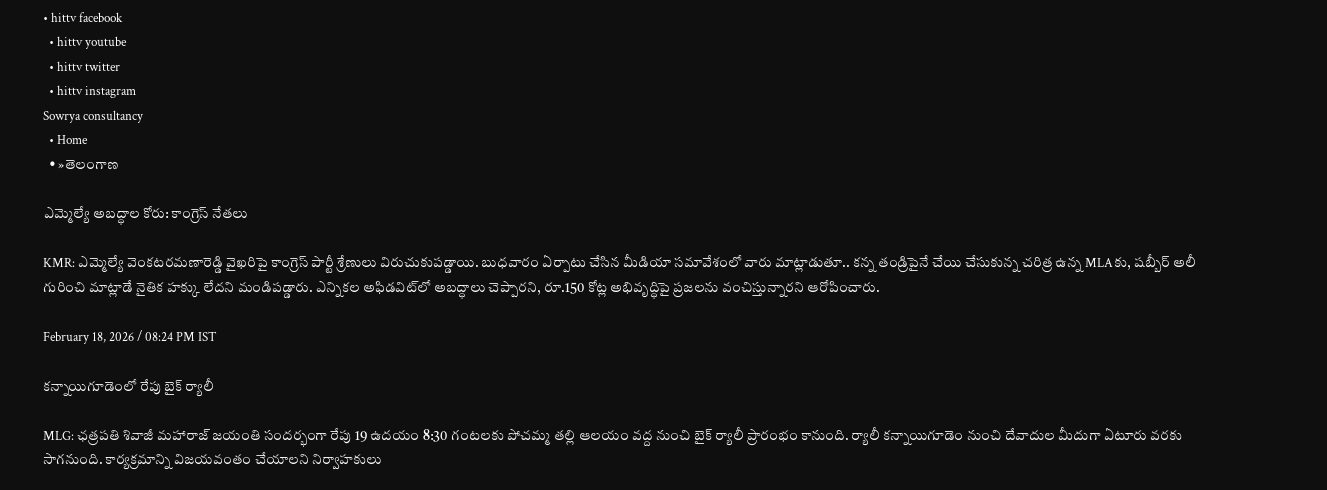• hittv facebook
  • hittv youtube
  • hittv twitter
  • hittv instagram
Sowrya consultancy
  • Home
  • »తెలంగాణ

ఎమ్మెల్యే అబద్ధాల కోరు: కాంగ్రెస్ నేతలు

KMR: ఎమ్మెల్యే వెంకటరమణారెడ్డి వైఖరిపై కాంగ్రెస్ పార్టీ శ్రేణులు విరుచుకుపడ్డాయి. బుధవారం ఏర్పాటు చేసిన మీడియా సమావేశంలో వారు మాట్లాడుతూ.. కన్న తండ్రిపైనే చేయి చేసుకున్న చరిత్ర ఉన్న MLAకు, షబ్బీర్ అలీ గురించి మాట్లాడే నైతిక హక్కు లేదని మండిపడ్డారు. ఎన్నికల అఫిడవిట్‌లో అబద్ధాలు చెప్పారని, రూ.150 కోట్ల అభివృద్ధిపై ప్రజలను వంచిస్తున్నారని ఆరోపించారు.

February 18, 2026 / 08:24 PM IST

కన్నాయిగూడెంలో రేపు బైక్ ర్యాలీ

MLG: ఛత్రపతి శివాజీ మహారాజ్ జయంతి సందర్భంగా రేపు 19 ఉదయం 8:30 గంటలకు పోచమ్మ తల్లి ఆలయం వద్ద నుంచి బైక్ ర్యాలీ ప్రారంభం కానుంది. ర్యాలీ కన్నాయిగూడెం నుంచి దేవాదుల మీదుగా ఏటూరు వరకు సాగనుంది. కార్యక్రమాన్ని విజయవంతం చేయాలని నిర్వాహకులు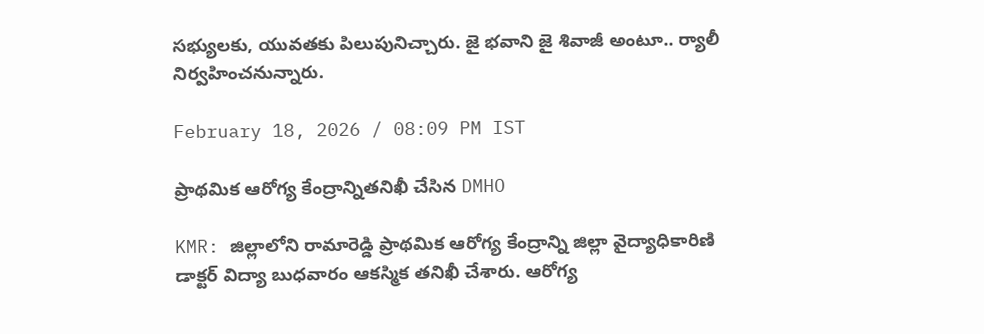సభ్యులకు, యువతకు పిలుపునిచ్చారు. జై భవాని జై శివాజీ అంటూ.. ర్యాలీ నిర్వహించనున్నారు.

February 18, 2026 / 08:09 PM IST

ప్రాథమిక ఆరోగ్య కేంద్రాన్నితనిఖీ చేసిన DMHO

KMR: జిల్లాలోని రామారెడ్డి ప్రాథమిక ఆరోగ్య కేంద్రాన్ని జిల్లా వైద్యాధికారిణి డాక్టర్ విద్యా బుధవారం ఆకస్మిక తనిఖీ చేశారు. ఆరోగ్య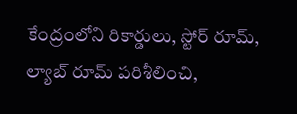కేంద్రంలోని రికార్డులు, స్టోర్ రూమ్, ల్యాబ్ రూమ్ పరిశీలించి,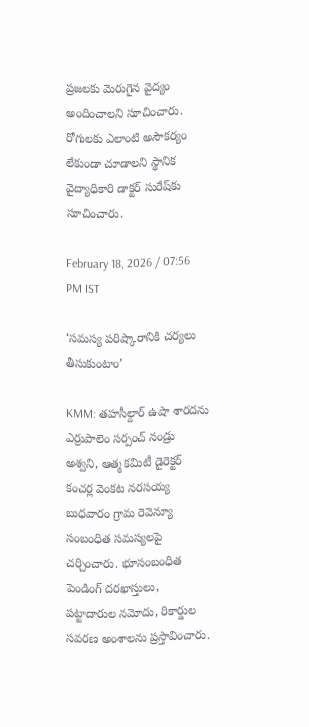ప్రజలకు మెరుగైన వైద్యం అందించాలని సూచించారు. రోగులకు ఎలాంటి అసౌకర్యం లేకుండా చూడాలని స్థానిక వైద్యాధికారి డాక్టర్ సురేష్‌కు సూచించారు.

February 18, 2026 / 07:56 PM IST

‘సమస్య పరిష్కారానికి చర్యలు తీసుకుంటాం’

KMM: తహసీల్దార్ ఉషా శారదను ఎర్రుపాలెం సర్పంచ్ నండ్రు అశ్వని, ఆత్మ కమిటీ డైరెక్టర్ కంచర్ల వెంకట నరసయ్య బుధవారం గ్రామ రెవెన్యూ సంబంధిత సమస్యలపై చర్చించారు. భూసంబంధిత పెండింగ్ దరఖాస్తులు, పట్టాదారుల నమోదు, రికార్డుల సవరణ అంశాలను ప్రస్తావించారు.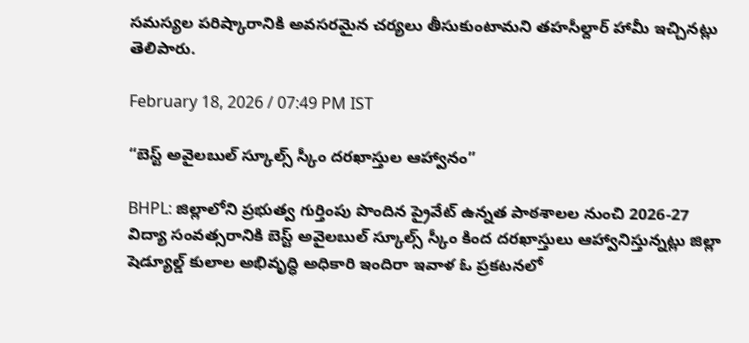సమస్యల పరిష్కారానికి అవసరమైన చర్యలు తీసుకుంటామని తహసీల్దార్ హామీ ఇచ్చినట్లు తెలిపారు.

February 18, 2026 / 07:49 PM IST

“బెస్ట్ అవైలబుల్ స్కూల్స్ స్కీం దరఖాస్తుల ఆహ్వానం”

BHPL: జిల్లాలోని ప్రభుత్వ గుర్తింపు పొందిన ప్రైవేట్ ఉన్నత పాఠశాలల నుంచి 2026-27 విద్యా సంవత్సరానికి బెస్ట్ అవైలబుల్ స్కూల్స్ స్కీం కింద దరఖాస్తులు ఆహ్వానిస్తున్నట్లు జిల్లా షెడ్యూల్డ్ కులాల అభివృద్ధి అధికారి ఇందిరా ఇవాళ ఓ ప్రకటనలో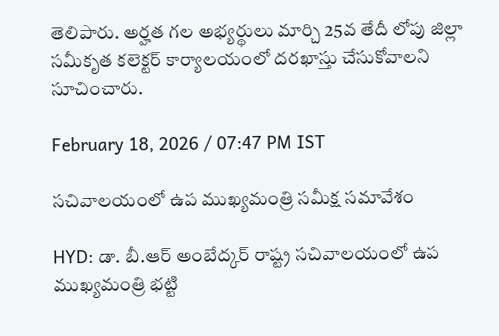తెలిపారు. అర్హత గల అభ్యర్థులు మార్చి 25వ తేదీ లోపు జిల్లా సమీకృత కలెక్టర్ కార్యాలయంలో దరఖాస్తు చేసుకోవాలని సూచించారు.

February 18, 2026 / 07:47 PM IST

సచివాలయంలో ఉప ముఖ్యమంత్రి సమీక్ష సమావేశం

HYD: డా. బీ.ఆర్ అంబేద్కర్ రాష్ట్ర సచివాలయంలో ఉప ముఖ్యమంత్రి భట్టి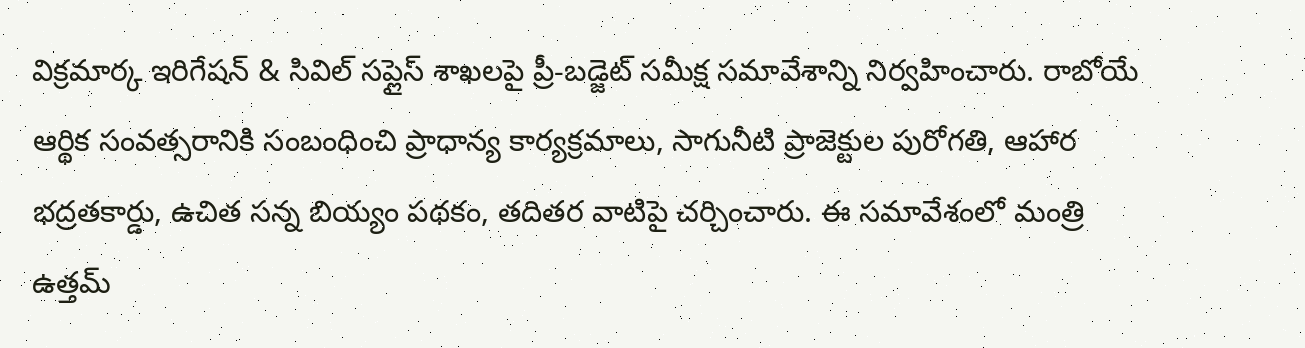విక్రమార్క ఇరిగేషన్ & సివిల్ సప్లైస్ శాఖలపై ప్రీ-బడ్జెట్ సమీక్ష సమావేశాన్ని నిర్వహించారు. రాబోయే ఆర్థిక సంవత్సరానికి సంబంధించి ప్రాధాన్య కార్యక్రమాలు, సాగునీటి ప్రాజెక్టుల పురోగతి, ఆహార భద్రతకార్డు, ఉచిత సన్న బియ్యం పథకం, తదితర వాటిపై చర్చించారు. ఈ సమావేశంలో మంత్రి ఉత్తమ్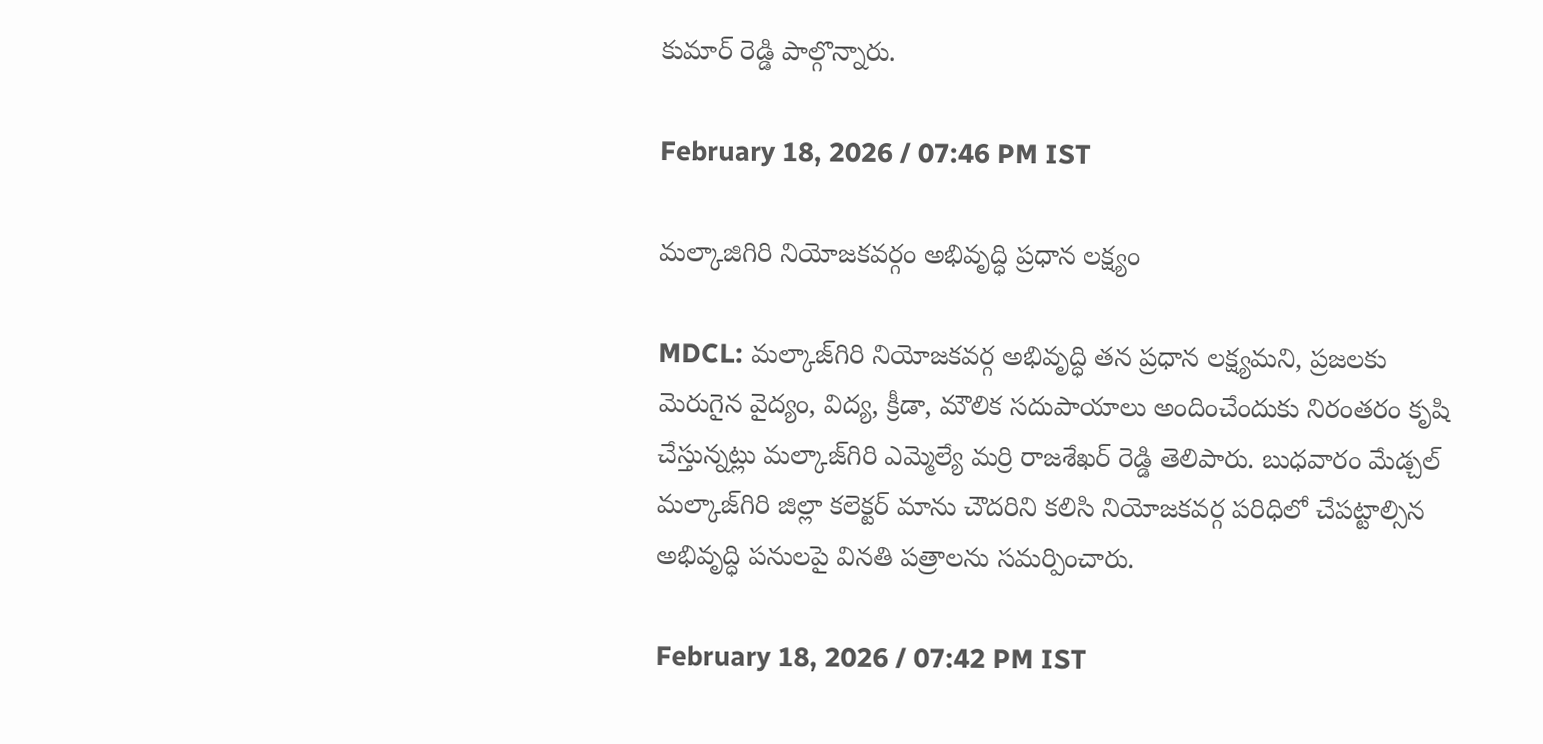కుమార్ రెడ్డి పాల్గొన్నారు.

February 18, 2026 / 07:46 PM IST

మల్కాజిగిరి నియోజకవర్గం అభివృద్ధి ప్రధాన లక్ష్యం

MDCL: మల్కాజ్‌గిరి నియోజకవర్గ అభివృద్ధి తన ప్రధాన లక్ష్యమని, ప్రజలకు మెరుగైన వైద్యం, విద్య, క్రీడా, మౌలిక సదుపాయాలు అందించేందుకు నిరంతరం కృషి చేస్తున్నట్లు మల్కాజ్‌గిరి ఎమ్మెల్యే మర్రి రాజశేఖర్ రెడ్డి తెలిపారు. బుధవారం మేడ్చల్ మల్కాజ్‌గిరి జిల్లా కలెక్టర్ మాను చౌదరిని కలిసి నియోజకవర్గ పరిధిలో చేపట్టాల్సిన అభివృద్ధి పనులపై వినతి పత్రాలను సమర్పించారు.

February 18, 2026 / 07:42 PM IST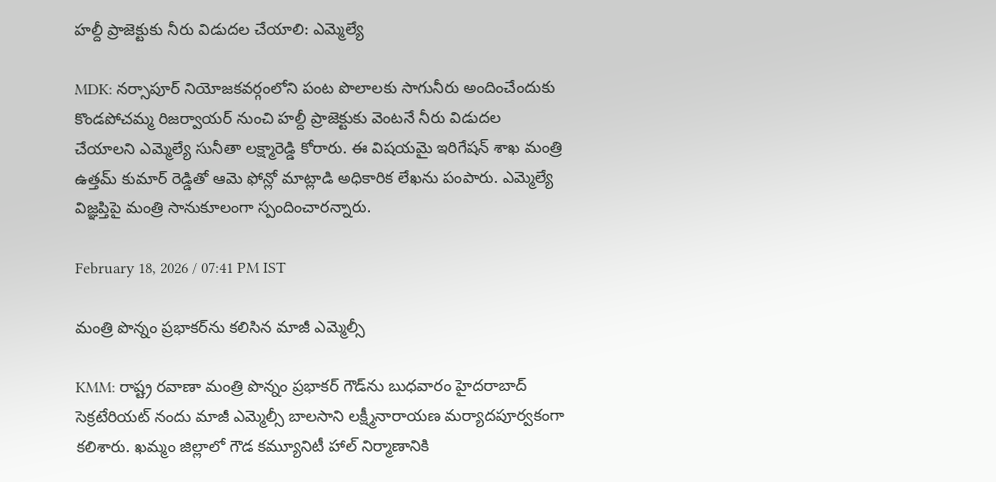హల్దీ ప్రాజెక్టుకు నీరు విడుదల చేయాలి: ఎమ్మెల్యే

MDK: నర్సాపూర్ నియోజకవర్గంలోని పంట పొలాలకు సాగునీరు అందించేందుకు కొండపోచమ్మ రిజర్వాయర్ నుంచి హల్దీ ప్రాజెక్టుకు వెంటనే నీరు విడుదల చేయాలని ఎమ్మెల్యే సునీతా లక్ష్మారెడ్డి కోరారు. ఈ విషయమై ఇరిగేషన్ శాఖ మంత్రి ఉత్తమ్ కుమార్ రెడ్డితో ఆమె ఫోన్లో మాట్లాడి అధికారిక లేఖను పంపారు. ఎమ్మెల్యే విజ్ఞప్తిపై మంత్రి సానుకూలంగా స్పందించారన్నారు.

February 18, 2026 / 07:41 PM IST

మంత్రి పొన్నం ప్రభాకర్‌ను కలిసిన మాజీ ఎమ్మెల్సీ

KMM: రాష్ట్ర రవాణా మంత్రి పొన్నం ప్రభాకర్ గౌడ్‌ను బుధవారం హైదరాబాద్ సెక్రటేరియట్ నందు మాజీ ఎమ్మెల్సీ బాలసాని లక్ష్మీనారాయణ మర్యాదపూర్వకంగా కలిశారు. ఖమ్మం జిల్లాలో గౌడ కమ్యూనిటీ హాల్ నిర్మాణానికి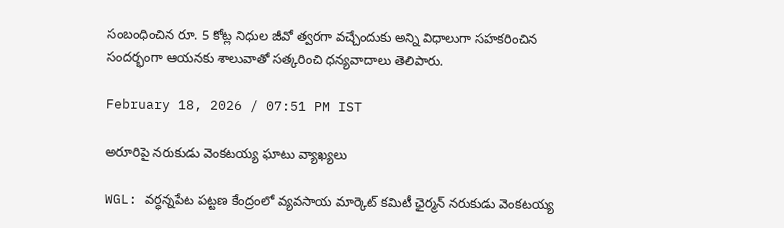సంబంధించిన రూ. 5 కోట్ల నిధుల జీవో త్వరగా వచ్చేందుకు అన్ని విధాలుగా సహకరించిన సందర్భంగా ఆయనకు శాలువాతో సత్కరించి ధన్యవాదాలు తెలిపారు.

February 18, 2026 / 07:51 PM IST

అరూరిపై నరుకుడు వెంకటయ్య ఘాటు వ్యాఖ్యలు

WGL: వర్ధన్నపేట పట్టణ కేంద్రంలో వ్యవసాయ మార్కెట్ కమిటీ ఛైర్మన్ నరుకుడు వెంకటయ్య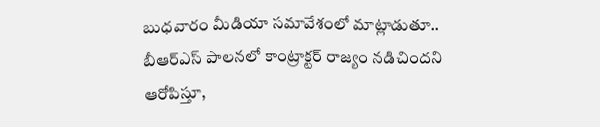బుధవారం మీడియా సమావేశంలో మాట్లాడుతూ.. బీఆర్ఎస్ పాలనలో కాంట్రాక్టర్ రాజ్యం నడిచిందని ఆరోపిస్తూ,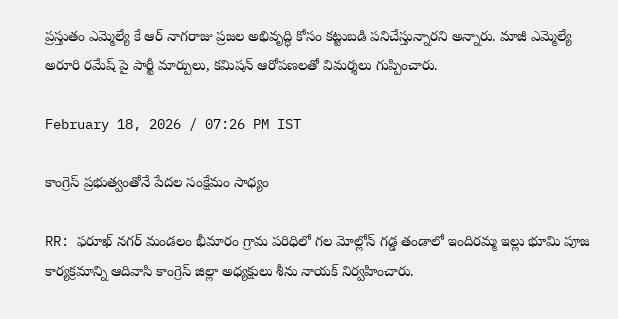ప్రస్తుతం ఎమ్మెల్యే కే ఆర్ నాగరాజు ప్రజల అభివృద్ధి కోసం కట్టుబడి పనిచేస్తున్నారని అన్నారు. మాజీ ఎమ్మెల్యే అరూరి రమేష్ పై పార్టీ మార్పులు, కమిషన్ ఆరోపణలతో విమర్శలు గుప్పించారు.

February 18, 2026 / 07:26 PM IST

కాంగ్రెస్ ప్రభుత్వంతోనే పేదల సంక్షేమం సాధ్యం

RR: ఫరూఖ్ నగర్ మండలం భీమారం గ్రామ పరిధిలో గల మోల్లోన్ గడ్డ తండాలో ఇందిరమ్మ ఇల్లు భూమి పూజ కార్యక్రమాన్ని ఆదివాసి కాంగ్రెస్ జిల్లా అధ్యక్షులు శీను నాయక్ నిర్వహించారు.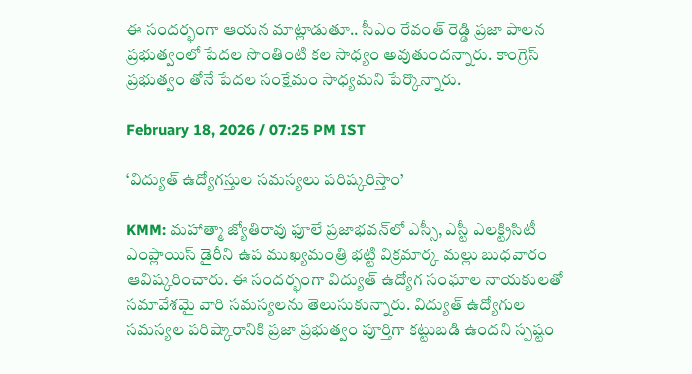ఈ సందర్భంగా ఆయన మాట్లాడుతూ.. సీఎం రేవంత్ రెడ్డి ప్రజా పాలన ప్రభుత్వంలో పేదల సొంతింటి కల సాధ్యం అవుతుందన్నారు. కాంగ్రెస్ ప్రభుత్వం తోనే పేదల సంక్షేమం సాధ్యమని పేర్కొన్నారు.

February 18, 2026 / 07:25 PM IST

‘విద్యుత్ ఉద్యోగస్తుల సమస్యలు పరిష్కరిస్తాం’

KMM: మహాత్మా జ్యోతిరావు ఫూలే ప్రజాభవన్‌లో ఎస్సీ, ఎస్టీ ఎలక్ట్రిసిటీ ఎంప్లాయిస్ డైరీని ఉప ముఖ్యమంత్రి భట్టి విక్రమార్క మల్లు బుధవారం ఆవిష్కరించారు. ఈ సందర్భంగా విద్యుత్ ఉద్యోగ సంఘాల నాయకులతో సమావేశమై వారి సమస్యలను తెలుసుకున్నారు. విద్యుత్ ఉద్యోగుల సమస్యల పరిష్కారానికి ప్రజా ప్రభుత్వం పూర్తిగా కట్టుబడి ఉందని స్పష్టం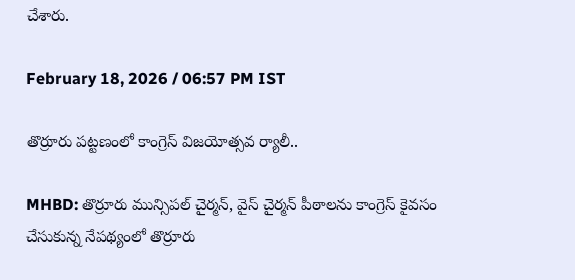చేశారు.

February 18, 2026 / 06:57 PM IST

తొర్రూరు పట్టణంలో కాంగ్రెస్ విజయోత్సవ ర్యాలీ..

MHBD: తొర్రూరు మున్సిపల్ చైర్మన్, వైస్ చైర్మన్ పీఠాలను కాంగ్రెస్ కైవసం చేసుకున్న నేపథ్యంలో తొర్రూరు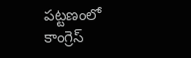పట్టణంలో కాంగ్రెస్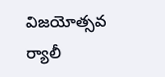విజయోత్సవ ర్యాలీ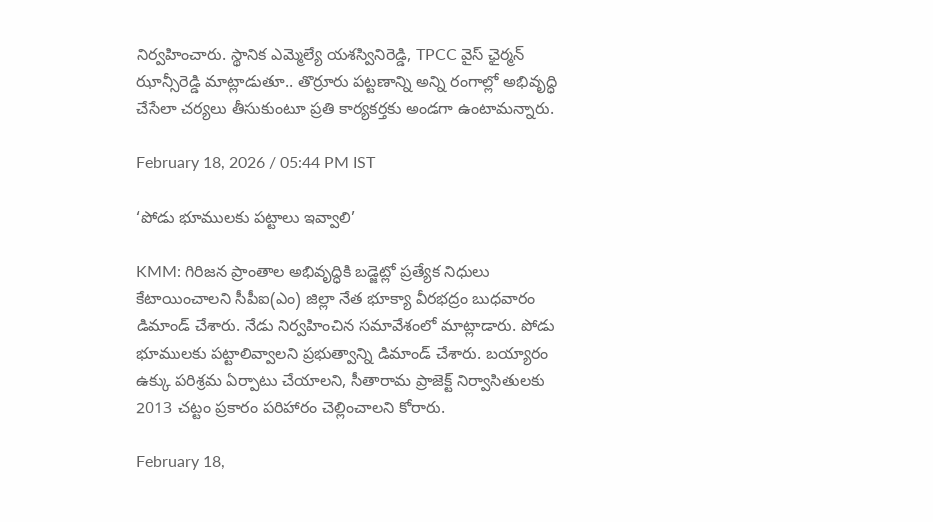నిర్వహించారు. స్థానిక ఎమ్మెల్యే యశస్వినిరెడ్డి, TPCC వైస్ ఛైర్మన్ ఝాన్సీరెడ్డి మాట్లాడుతూ.. తొర్రూరు పట్టణాన్ని అన్ని రంగాల్లో అభివృద్ధి చేసేలా చర్యలు తీసుకుంటూ ప్రతి కార్యకర్తకు అండగా ఉంటామన్నారు.

February 18, 2026 / 05:44 PM IST

‘పోడు భూములకు పట్టాలు ఇవ్వాలి’

KMM: గిరిజన ప్రాంతాల అభివృద్ధికి బడ్జెట్లో ప్రత్యేక నిధులు కేటాయించాలని సీపీఐ(ఎం) జిల్లా నేత భూక్యా వీరభద్రం బుధవారం డిమాండ్ చేశారు. నేడు నిర్వహించిన సమావేశంలో మాట్లాడారు. పోడు భూములకు పట్టాలివ్వాలని ప్రభుత్వాన్ని డిమాండ్ చేశారు. బయ్యారం ఉక్కు పరిశ్రమ ఏర్పాటు చేయాలని, సీతారామ ప్రాజెక్ట్ నిర్వాసితులకు 2013 చట్టం ప్రకారం పరిహారం చెల్లించాలని కోరారు.

February 18,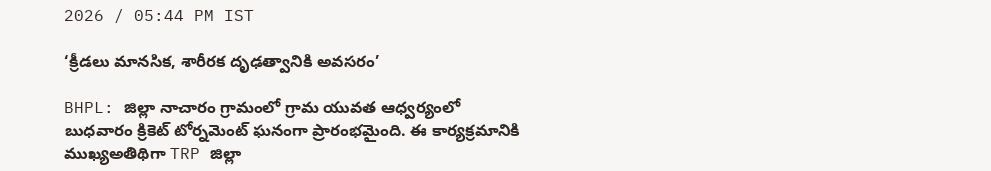2026 / 05:44 PM IST

‘క్రీడలు మానసిక, శారీరక దృఢత్వానికి అవసరం’

BHPL: జిల్లా నాచారం గ్రామంలో గ్రామ యువత ఆధ్వర్యంలో బుధవారం క్రికెట్ టోర్నమెంట్ ఘనంగా ప్రారంభమైంది. ఈ కార్యక్రమానికి ముఖ్యఅతిథిగా TRP జిల్లా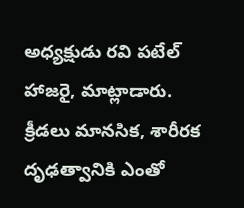అధ్యక్షుడు రవి పటేల్ హాజరై, మాట్లాడారు. క్రీడలు మానసిక, శారీరక దృఢత్వానికి ఎంతో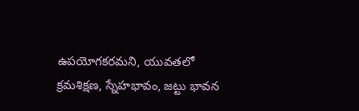ఉపయోగకరమని, యువతలో క్రమశిక్షణ, స్నేహభావం, జట్టు భావన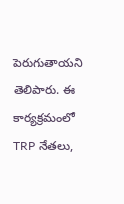పెరుగుతాయని తెలిపారు. ఈ కార్యక్రమంలో TRP నేతలు,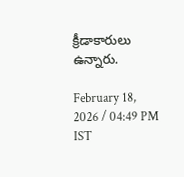క్రీడాకారులు ఉన్నారు.

February 18, 2026 / 04:49 PM IST